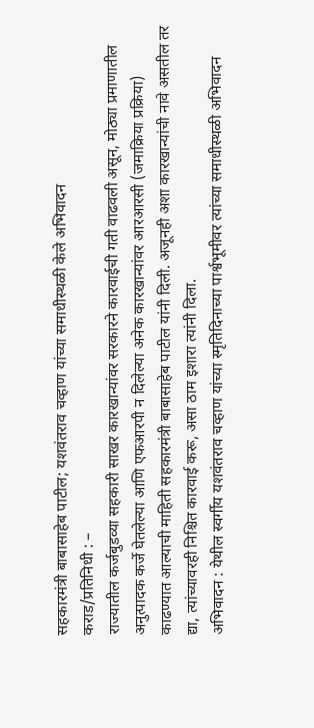सहकारमंत्री बाबासाहेब पाटील; यशवंतराव चव्हाण यांच्या समाधीस्थळी केले अभिवादन
कराड/प्रतिनिधी : –
राज्यातील कर्जबुडव्या सहकारी साखर कारखान्यांवर सरकारने कारवाईची गती वाढवली असून, मोठ्या प्रमाणातील अनुत्पादक कर्जे घेतलेल्या आणि एफआरपी न दिलेल्या अनेक कारखान्यांवर आरआरसी (जमाक्रिया प्रक्रिया) काढण्यात आल्याची माहिती सहकारमंत्री बाबासाहेब पाटील यांनी दिली. अजूनही अशा कारखान्यांची नावे असतील तर द्या, त्यांच्यावरही निश्चित कारवाई करू, असा ठाम इशारा त्यांनी दिला.
अभिवादन : येथील स्वर्गीय यशवंतराव चव्हाण यांच्या स्मृतिदिनाच्या पार्श्वभूमीवर त्यांच्या समाधीस्थळी अभिवादन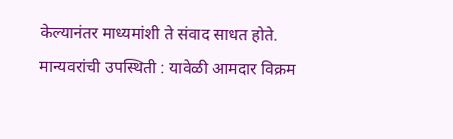केल्यानंतर माध्यमांशी ते संवाद साधत होते.
मान्यवरांची उपस्थिती : यावेळी आमदार विक्रम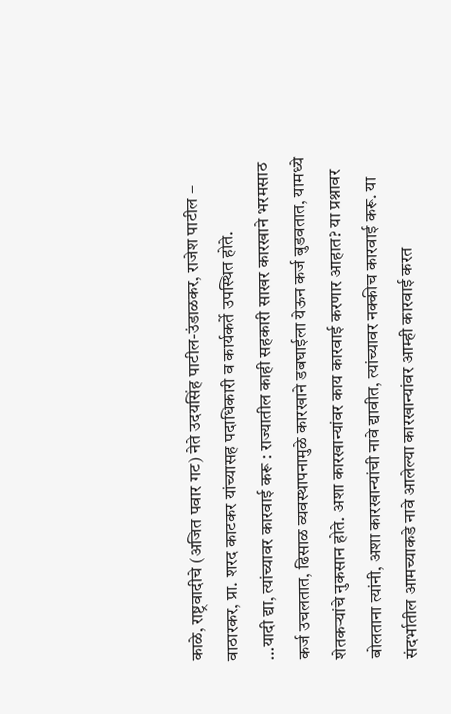काळे, राष्ट्रवादीचे (अजित पवार गट) नेते उदयसिंह पाटील-उंडाळकर, राजेश पाटील – वाठारकर, प्रा. शरद काटकर यांच्यासह पदाधिकारी व कार्यकर्ते उपस्थित होते.
…यादी द्या, त्यांच्यावर कारवाई करू : राज्यातील काही सहकारी साखर कारखाने भरमसाठ कर्ज उचलतात, ढिसाळ व्यवस्थापनामुळे कारखाने डबघाईला येऊन कर्ज बुडवतात, यामध्ये शेतकऱ्यांचे नुकसान होते. अशा कारखान्यांवर काय कारवाई करणार आहात? या प्रश्नावर बोलताना त्यांनी, अशा कारखान्यांची नावे द्यावीत, त्यांच्यावर नक्कीच कारवाई करू. या संदर्भातील आमच्याकडे नावे आलेल्या कारखान्यांवर आम्ही कारवाई करत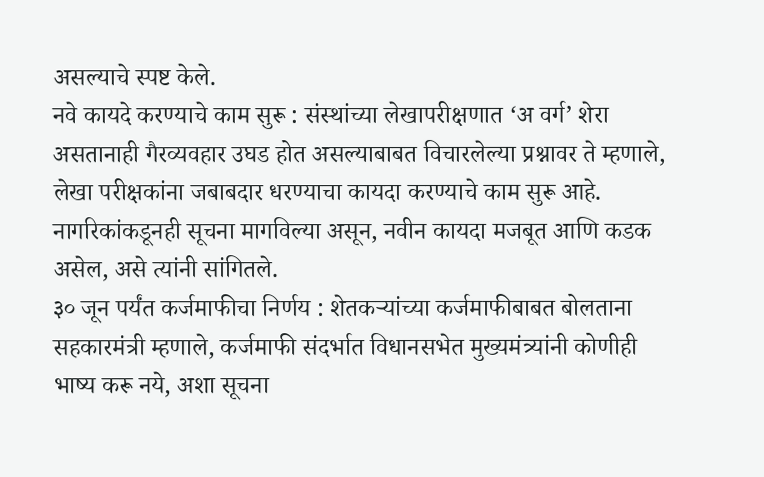असल्याचे स्पष्ट केले.
नवे कायदे करण्याचे काम सुरू : संस्थांच्या लेखापरीक्षणात ‘अ वर्ग’ शेरा असतानाही गैरव्यवहार उघड होत असल्याबाबत विचारलेल्या प्रश्नावर ते म्हणाले, लेखा परीक्षकांना जबाबदार धरण्याचा कायदा करण्याचे काम सुरू आहे. नागरिकांकडूनही सूचना मागविल्या असून, नवीन कायदा मजबूत आणि कडक असेल, असे त्यांनी सांगितले.
३० जून पर्यंत कर्जमाफीचा निर्णय : शेतकऱ्यांच्या कर्जमाफीबाबत बोलताना सहकारमंत्री म्हणाले, कर्जमाफी संदर्भात विधानसभेत मुख्यमंत्र्यांनी कोणीही भाष्य करू नये, अशा सूचना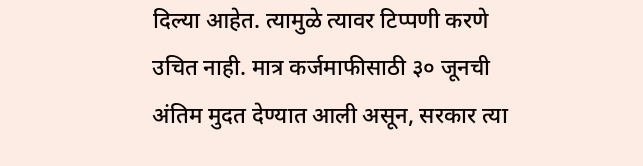दिल्या आहेत. त्यामुळे त्यावर टिप्पणी करणे उचित नाही. मात्र कर्जमाफीसाठी ३० जूनची अंतिम मुदत देण्यात आली असून, सरकार त्या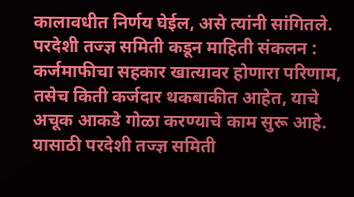कालावधीत निर्णय घेईल, असे त्यांनी सांगितले.
परदेशी तज्ज्ञ समिती कडून माहिती संकलन : कर्जमाफीचा सहकार खात्यावर होणारा परिणाम, तसेच किती कर्जदार थकबाकीत आहेत, याचे अचूक आकडे गोळा करण्याचे काम सुरू आहे. यासाठी परदेशी तज्ज्ञ समिती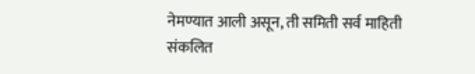नेमण्यात आली असून, ती समिती सर्व माहिती संकलित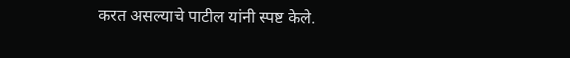करत असल्याचे पाटील यांनी स्पष्ट केले.